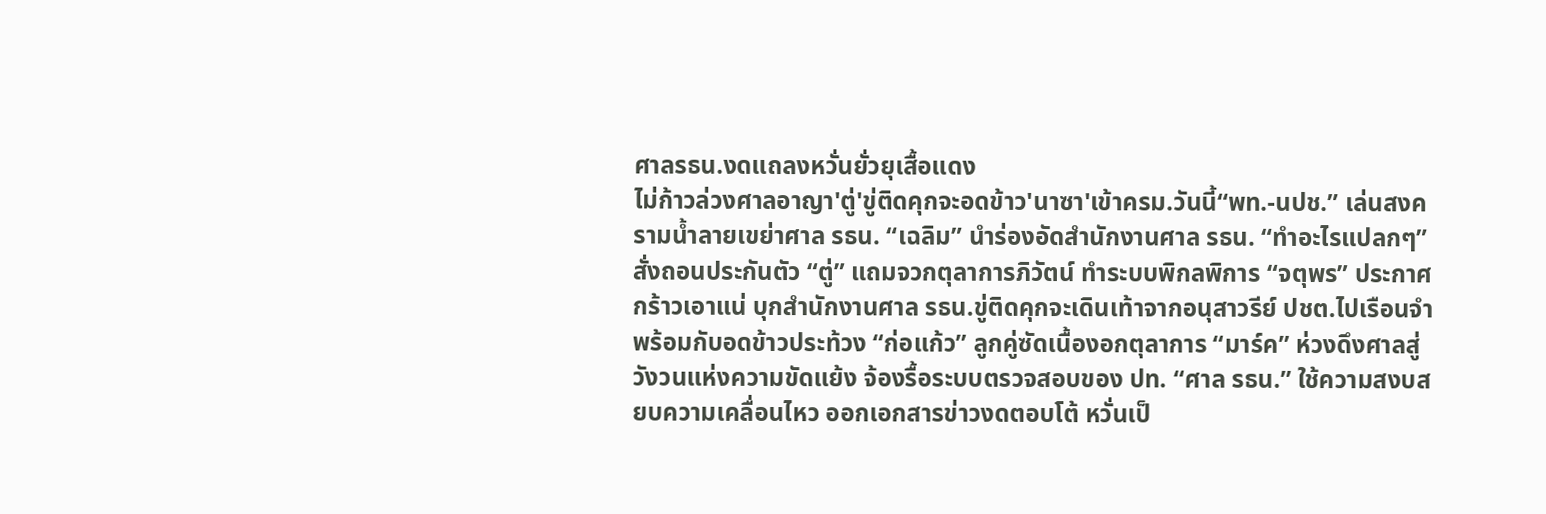ศาลรธน.งดแถลงหวั่นยั่วยุเสื้อแดง
ไม่ก้าวล่วงศาลอาญา'ตู่'ขู่ติดคุกจะอดข้าว'นาซา'เข้าครม.วันนี้“พท.-นปช.” เล่นสงครามน้ำลายเขย่าศาล รธน. “เฉลิม” นำร่องอัดสำนักงานศาล รธน. “ทำอะไรแปลกๆ” สั่งถอนประกันตัว “ตู่” แถมจวกตุลาการภิวัตน์ ทำระบบพิกลพิการ “จตุพร” ประกาศกร้าวเอาแน่ บุกสำนักงานศาล รธน.ขู่ติดคุกจะเดินเท้าจากอนุสาวรีย์ ปชต.ไปเรือนจำพร้อมกับอดข้าวประท้วง “ก่อแก้ว” ลูกคู่ซัดเนื้องอกตุลาการ “มาร์ค” ห่วงดึงศาลสู่วังวนแห่งความขัดแย้ง จ้องรื้อระบบตรวจสอบของ ปท. “ศาล รธน.” ใช้ความสงบสยบความเคลื่อนไหว ออกเอกสารข่าวงดตอบโต้ หวั่นเป็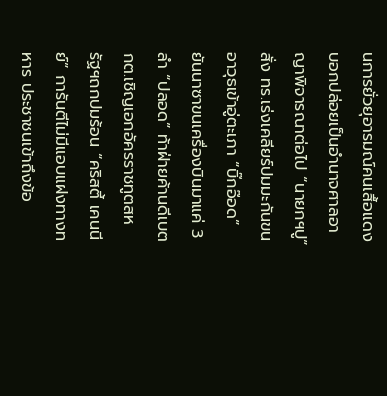นการยั่วยุอารมณ์คนเสื้อแดง บอกปล่อยเป็นอำนาจศาลอาญาพิจารณาต่อไป “นายกฯปู” สั่ง ทร.เร่งเคลียร์ปมมะกันขนอาวุธเข้าอู่ตะเภา “บิ๊กอ๊อด” ยันนาซาขนเครื่องบินมาแค่ 3 ลำ “ปลอด” ท้าฝ่ายค้านดีเบต กต.เชิญเอกอัครราชทูตสหรัฐฯถกปมร้อน “คริสตี้ เคนนีย์” การันตีไม่มีแอบแฝงทางทหาร ประชาชนเข้าถึงข้อ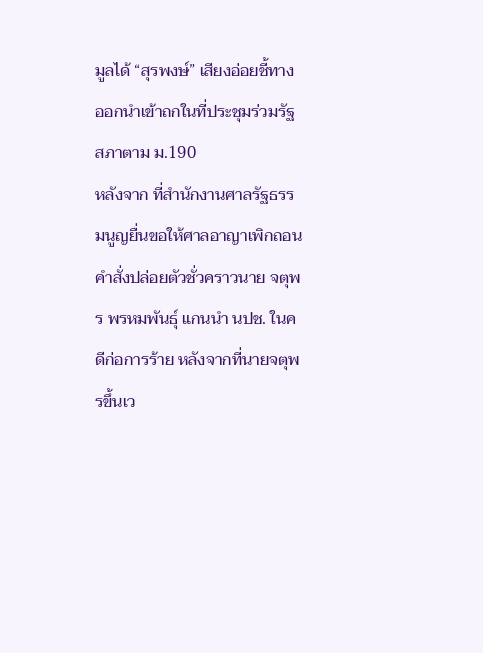มูลได้ “สุรพงษ์” เสียงอ่อยชี้ทางออกนำเข้าถกในที่ประชุมร่วมรัฐสภาตาม ม.190
หลังจาก ที่สำนักงานศาลรัฐธรรมนูญยื่นขอให้ศาลอาญาเพิกถอนคำสั่งปล่อยตัวชั่วคราวนาย จตุพร พรหมพันธุ์ แกนนำ นปช. ในคดีก่อการร้าย หลังจากที่นายจตุพรขึ้นเว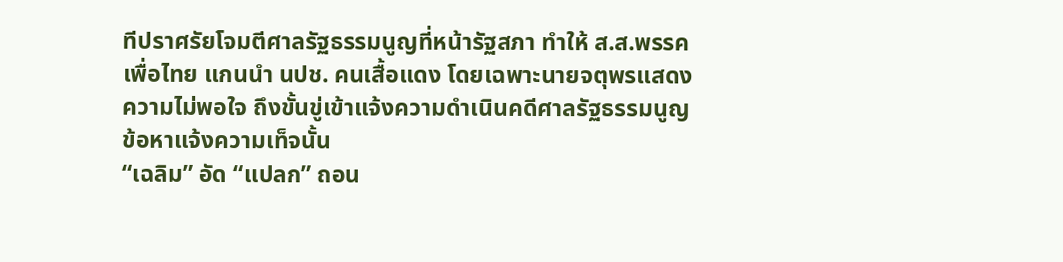ทีปราศรัยโจมตีศาลรัฐธรรมนูญที่หน้ารัฐสภา ทำให้ ส.ส.พรรคเพื่อไทย แกนนำ นปช. คนเสื้อแดง โดยเฉพาะนายจตุพรแสดงความไม่พอใจ ถึงขั้นขู่เข้าแจ้งความดำเนินคดีศาลรัฐธรรมนูญข้อหาแจ้งความเท็จนั้น
“เฉลิม” อัด “แปลก” ถอน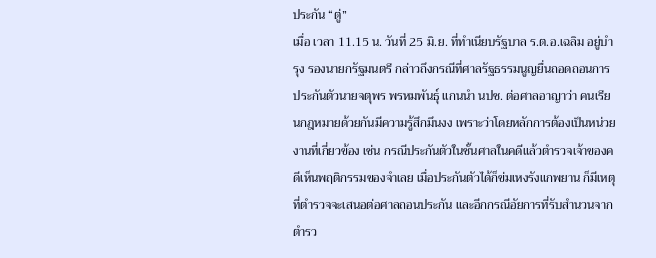ประกัน “ตู่”
เมื่อ เวลา 11.15 น. วันที่ 25 มิ.ย. ที่ทำเนียบรัฐบาล ร.ต.อ.เฉลิม อยู่บำรุง รองนายกรัฐมนตรี กล่าวถึงกรณีที่ศาลรัฐธรรมนูญยื่นถอดถอนการประกันตัวนายจตุพร พรหมพันธุ์ แกนนำ นปช. ต่อศาลอาญาว่า คนเรียนกฎหมายด้วยกันมีความรู้สึกมึนงง เพราะว่าโดยหลักการต้องเป็นหน่วยงานที่เกี่ยวข้อง เช่น กรณีประกันตัวในชั้นศาลในคดีแล้วตำรวจเจ้าของคดีเห็นพฤติกรรมของจำเลย เมื่อประกันตัวได้ก็ข่มเหงรังแกพยาน ก็มีเหตุที่ตำรวจจะเสนอต่อศาลถอนประกัน และอีกกรณีอัยการที่รับสำนวนจากตำรว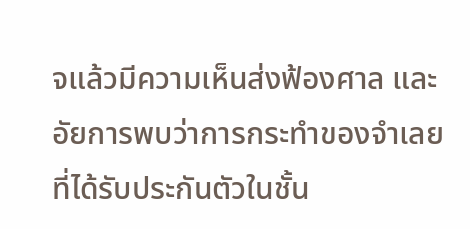จแล้วมีความเห็นส่งฟ้องศาล และอัยการพบว่าการกระทำของจำเลยที่ได้รับประกันตัวในชั้น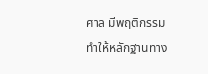ศาล มีพฤติกรรมทำให้หลักฐานทาง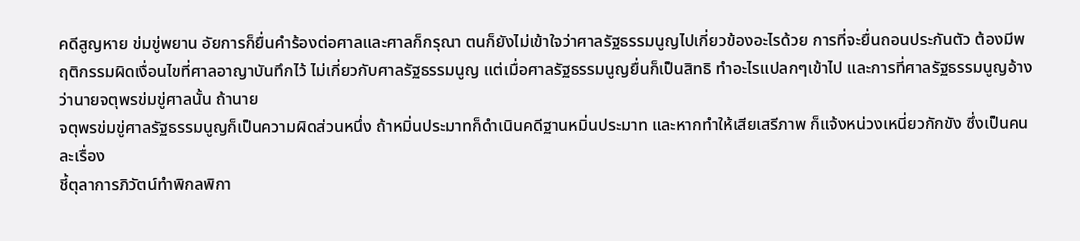คดีสูญหาย ข่มขู่พยาน อัยการก็ยื่นคำร้องต่อศาลและศาลก็กรุณา ตนก็ยังไม่เข้าใจว่าศาลรัฐธรรมนูญไปเกี่ยวข้องอะไรด้วย การที่จะยื่นถอนประกันตัว ต้องมีพฤติกรรมผิดเงื่อนไขที่ศาลอาญาบันทึกไว้ ไม่เกี่ยวกับศาลรัฐธรรมนูญ แต่เมื่อศาลรัฐธรรมนูญยื่นก็เป็นสิทธิ ทำอะไรแปลกๆเข้าไป และการที่ศาลรัฐธรรมนูญอ้างว่านายจตุพรข่มขู่ศาลนั้น ถ้านาย
จตุพรข่มขู่ศาลรัฐธรรมนูญก็เป็นความผิดส่วนหนึ่ง ถ้าหมิ่นประมาทก็ดำเนินคดีฐานหมิ่นประมาท และหากทำให้เสียเสรีภาพ ก็แจ้งหน่วงเหนี่ยวกักขัง ซึ่งเป็นคนละเรื่อง
ชี้ตุลาการภิวัตน์ทำพิกลพิกา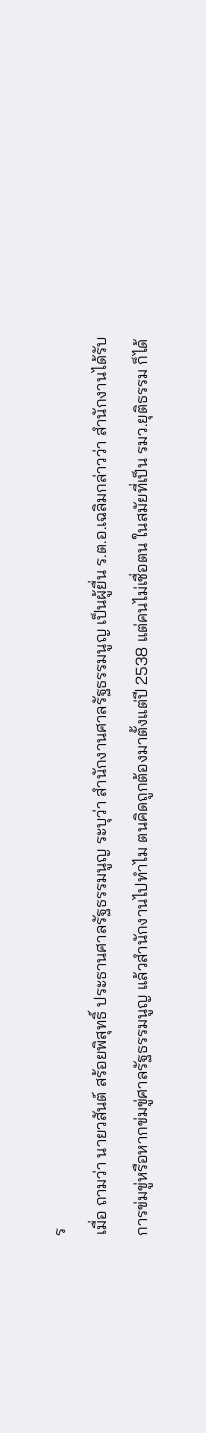ร
เมื่อ ถามว่า นายวสันต์ สร้อยพิสุทธิ์ ประธานศาลรัฐธรรมนูญ ระบุว่า สำนักงานศาลรัฐธรรมนูญ เป็นผู้ยื่น ร.ต.อ.เฉลิมกล่าวว่า สำนักงานได้รับการข่มขู่หรือหากข่มขู่ศาลรัฐธรรมนูญ แล้วสำนักงานไปทำไม ตนคิดถูกต้องมาตั้งแต่ปี 2538 แต่คนไม่เชื่อตน ในสมัยที่เป็น รมว.ยุติธรรม ก็ได้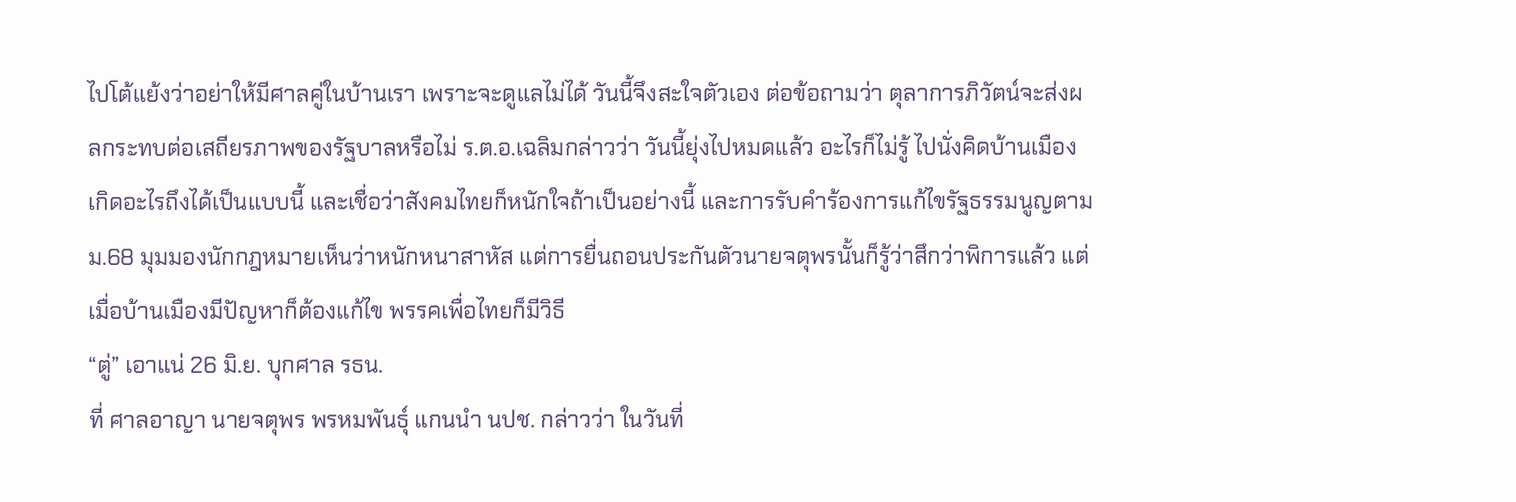ไปโต้แย้งว่าอย่าให้มีศาลคู่ในบ้านเรา เพราะจะดูแลไม่ได้ วันนี้จึงสะใจตัวเอง ต่อข้อถามว่า ตุลาการภิวัตน์จะส่งผลกระทบต่อเสถียรภาพของรัฐบาลหรือไม่ ร.ต.อ.เฉลิมกล่าวว่า วันนี้ยุ่งไปหมดแล้ว อะไรก็ไม่รู้ ไปนั่งคิดบ้านเมืองเกิดอะไรถึงได้เป็นแบบนี้ และเชื่อว่าสังคมไทยก็หนักใจถ้าเป็นอย่างนี้ และการรับคำร้องการแก้ไขรัฐธรรมนูญตาม ม.68 มุมมองนักกฎหมายเห็นว่าหนักหนาสาหัส แต่การยื่นถอนประกันตัวนายจตุพรนั้นก็รู้ว่าสึกว่าพิการแล้ว แต่เมื่อบ้านเมืองมีปัญหาก็ต้องแก้ไข พรรคเพื่อไทยก็มีวิธี
“ตู่” เอาแน่ 26 มิ.ย. บุกศาล รธน.
ที่ ศาลอาญา นายจตุพร พรหมพันธุ์ แกนนำ นปช. กล่าวว่า ในวันที่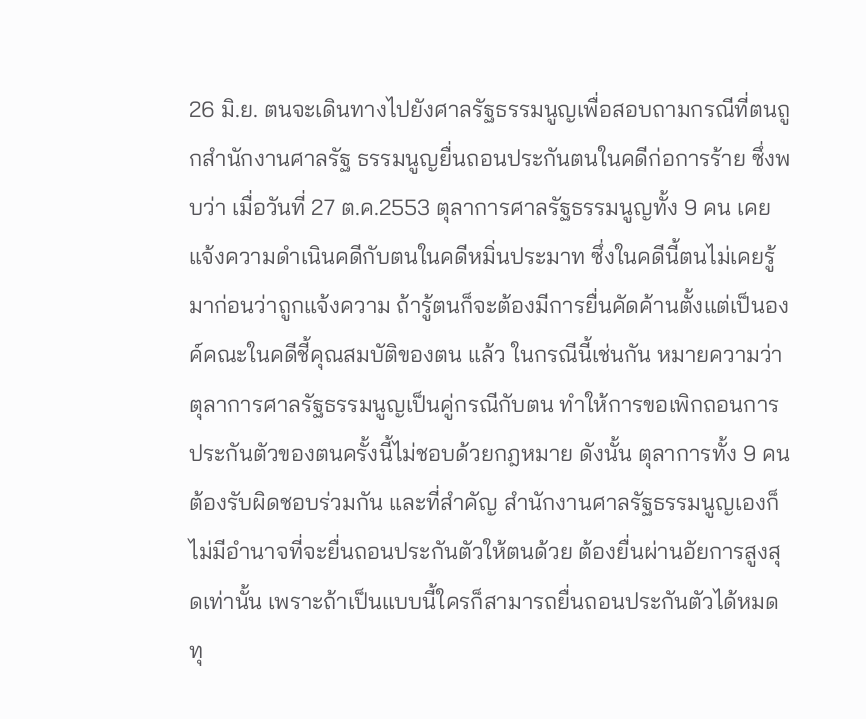26 มิ.ย. ตนจะเดินทางไปยังศาลรัฐธรรมนูญเพื่อสอบถามกรณีที่ตนถูกสำนักงานศาลรัฐ ธรรมนูญยื่นถอนประกันตนในคดีก่อการร้าย ซึ่งพบว่า เมื่อวันที่ 27 ต.ค.2553 ตุลาการศาลรัฐธรรมนูญทั้ง 9 คน เคยแจ้งความดำเนินคดีกับตนในคดีหมิ่นประมาท ซึ่งในคดีนี้ตนไม่เคยรู้มาก่อนว่าถูกแจ้งความ ถ้ารู้ตนก็จะต้องมีการยื่นคัดค้านตั้งแต่เป็นองค์คณะในคดีชี้คุณสมบัติของตน แล้ว ในกรณีนี้เช่นกัน หมายความว่าตุลาการศาลรัฐธรรมนูญเป็นคู่กรณีกับตน ทำให้การขอเพิกถอนการประกันตัวของตนครั้งนี้ไม่ชอบด้วยกฎหมาย ดังนั้น ตุลาการทั้ง 9 คน ต้องรับผิดชอบร่วมกัน และที่สำคัญ สำนักงานศาลรัฐธรรมนูญเองก็ไม่มีอำนาจที่จะยื่นถอนประกันตัวให้ตนด้วย ต้องยื่นผ่านอัยการสูงสุดเท่านั้น เพราะถ้าเป็นแบบนี้ใครก็สามารถยื่นถอนประกันตัวได้หมดทุ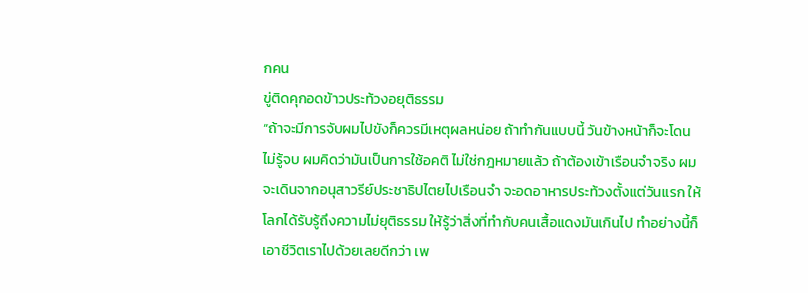กคน
ขู่ติดคุกอดข้าวประท้วงอยุติธรรม
“ถ้าจะมีการจับผมไปขังก็ควรมีเหตุผลหน่อย ถ้าทำกันแบบนี้ วันข้างหน้าก็จะโดนไม่รู้จบ ผมคิดว่ามันเป็นการใช้อคติ ไม่ใช่กฎหมายแล้ว ถ้าต้องเข้าเรือนจำจริง ผมจะเดินจากอนุสาวรีย์ประชาธิปไตยไปเรือนจำ จะอดอาหารประท้วงตั้งแต่วันแรก ให้โลกได้รับรู้ถึงความไม่ยุติธรรม ให้รู้ว่าสิ่งที่ทำกับคนเสื้อแดงมันเกินไป ทำอย่างนี้ก็เอาชีวิตเราไปด้วยเลยดีกว่า เพ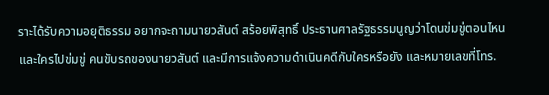ราะได้รับความอยุติธรรม อยากจะถามนายวสันต์ สร้อยพิสุทธิ์ ประธานศาลรัฐธรรมนูญว่าโดนข่มขู่ตอนไหนและใครไปข่มขู่ คนขับรถของนายวสันต์ และมีการแจ้งความดำเนินคดีกับใครหรือยัง และหมายเลขที่โทร.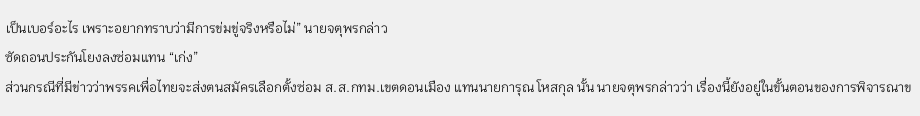เป็นเบอร์อะไร เพราะอยากทราบว่ามีการข่มขู่จริงหรือไม่” นายจตุพรกล่าว
ซัดถอนประกันโยงลงซ่อมแทน “เก่ง”
ส่วนกรณีที่มีข่าวว่าพรรคเพื่อไทยจะส่งตนสมัครเลือกตั้งซ่อม ส.ส.กทม.เขตดอนเมือง แทนนายการุณ โหสกุล นั้น นายจตุพรกล่าวว่า เรื่องนี้ยังอยู่ในขั้นตอนของการพิจารณาข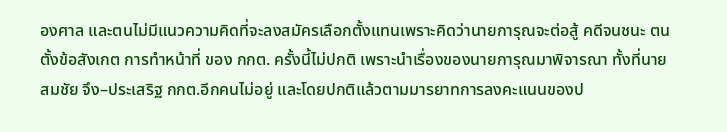องศาล และตนไม่มีแนวความคิดที่จะลงสมัครเลือกตั้งแทนเพราะคิดว่านายการุณจะต่อสู้ คดีจนชนะ ตนตั้งข้อสังเกต การทำหน้าที่ ของ กกต. ครั้งนี้ไม่ปกติ เพราะนำเรื่องของนายการุณมาพิจารณา ทั้งที่นายสมชัย จึง–ประเสริฐ กกต.อีกคนไม่อยู่ และโดยปกติแล้วตามมารยาทการลงคะแนนของป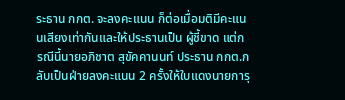ระธาน กกต. จะลงคะแนน ก็ต่อเมื่อมติมีคะแนนเสียงเท่ากันและให้ประธานเป็น ผู้ชี้ขาด แต่กรณีนี้นายอภิชาต สุขัคคานนท์ ประธาน กกต.กลับเป็นฝ่ายลงคะแนน 2 ครั้งให้ใบแดงนายการุ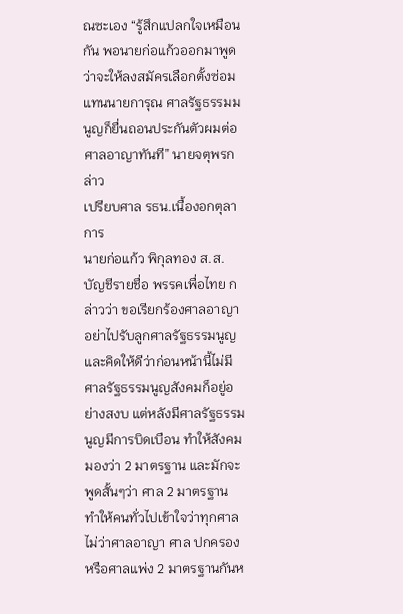ณซะเอง “รู้สึกแปลกใจเหมือนกัน พอนายก่อแก้วออกมาพูด ว่าจะให้ลงสมัครเลือกตั้งซ่อมแทนนายการุณ ศาลรัฐธรรมมนูญก็ยื่นถอนประกันตัวผมต่อศาลอาญาทันที” นายจตุพรกล่าว
เปรียบศาล รธน.เนื้องอกตุลาการ
นายก่อแก้ว พิกุลทอง ส.ส.บัญชีรายชื่อ พรรคเพื่อไทย กล่าวว่า ขอเรียกร้องศาลอาญาอย่าไปรับลูกศาลรัฐธรรมนูญ และคิดให้ดีว่าก่อนหน้านี้ไม่มีศาลรัฐธรรมนูญสังคมก็อยู่อย่างสงบ แต่หลังมีศาลรัฐธรรมนูญมีการบิดเบือน ทำให้สังคมมองว่า 2 มาตรฐาน และมักจะพูดสั้นๆว่า ศาล 2 มาตรฐาน ทำให้คนทั่วไปเข้าใจว่าทุกศาล ไม่ว่าศาลอาญา ศาล ปกครอง หรือศาลแพ่ง 2 มาตรฐานกันห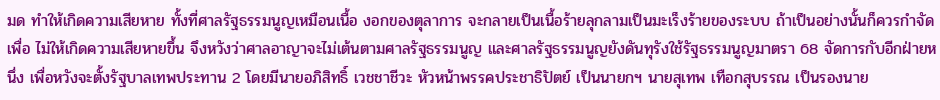มด ทำให้เกิดความเสียหาย ทั้งที่ศาลรัฐธรรมนูญเหมือนเนื้อ งอกของตุลาการ จะกลายเป็นเนื้อร้ายลุกลามเป็นมะเร็งร้ายของระบบ ถ้าเป็นอย่างนั้นก็ควรกำจัดเพื่อ ไม่ให้เกิดความเสียหายขึ้น จึงหวังว่าศาลอาญาจะไม่เต้นตามศาลรัฐธรรมนูญ และศาลรัฐธรรมนูญยังดันทุรังใช้รัฐธรรมนูญมาตรา 68 จัดการกับอีกฝ่ายหนึ่ง เพื่อหวังจะตั้งรัฐบาลเทพประทาน 2 โดยมีนายอภิสิทธิ์ เวชชาชีวะ หัวหน้าพรรคประชาธิปัตย์ เป็นนายกฯ นายสุเทพ เทือกสุบรรณ เป็นรองนาย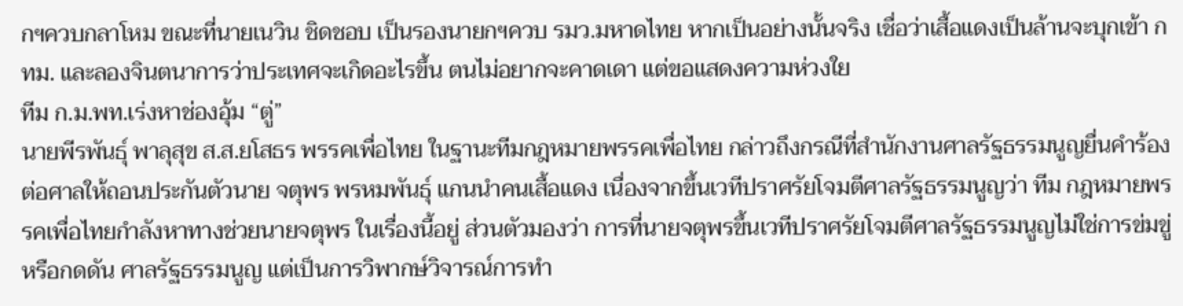กฯควบกลาโหม ขณะที่นายเนวิน ชิดชอบ เป็นรองนายกฯควบ รมว.มหาดไทย หากเป็นอย่างนั้นจริง เชื่อว่าเสื้อแดงเป็นล้านจะบุกเข้า กทม. และลองจินตนาการว่าประเทศจะเกิดอะไรขึ้น ตนไม่อยากจะคาดเดา แต่ขอแสดงความห่วงใย
ทีม ก.ม.พท.เร่งหาช่องอุ้ม “ตู่”
นายพีรพันธุ์ พาลุสุข ส.ส.ยโสธร พรรคเพื่อไทย ในฐานะทีมกฎหมายพรรคเพื่อไทย กล่าวถึงกรณีที่สำนักงานศาลรัฐธรรมนูญยื่นคำร้องต่อศาลให้ถอนประกันตัวนาย จตุพร พรหมพันธุ์ แกนนำคนเสื้อแดง เนื่องจากขึ้นเวทีปราศรัยโจมตีศาลรัฐธรรมนูญว่า ทีม กฎหมายพรรคเพื่อไทยกำลังหาทางช่วยนายจตุพร ในเรื่องนี้อยู่ ส่วนตัวมองว่า การที่นายจตุพรขึ้นเวทีปราศรัยโจมตีศาลรัฐธรรมนูญไม่ใช่การข่มขู่หรือกดดัน ศาลรัฐธรรมนูญ แต่เป็นการวิพากษ์วิจารณ์การทำ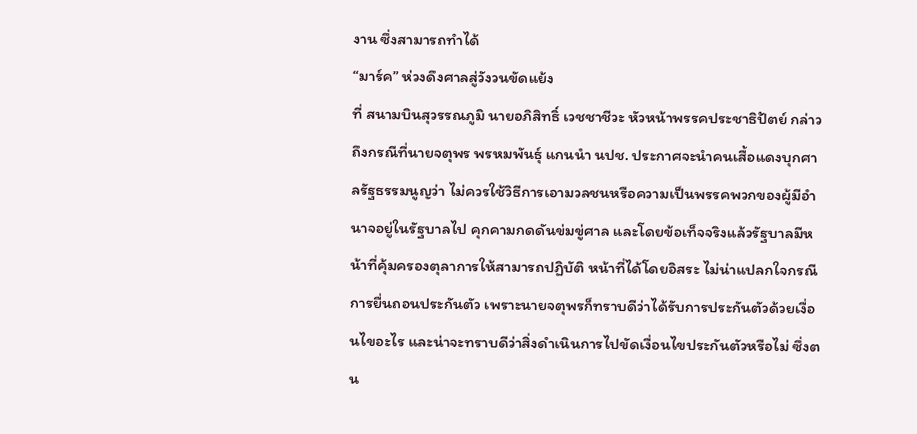งาน ซึ่งสามารถทำได้
“มาร์ค” ห่วงดึงศาลสู่วังวนขัดแย้ง
ที่ สนามบินสุวรรณภูมิ นายอภิสิทธิ์ เวชชาชีวะ หัวหน้าพรรคประชาธิปัตย์ กล่าวถึงกรณีที่นายจตุพร พรหมพันธุ์ แกนนำ นปช. ประกาศจะนำคนเสื้อแดงบุกศาลรัฐธรรมนูญว่า ไม่ควรใช้วิธีการเอามวลชนหรือความเป็นพรรคพวกของผู้มีอำนาจอยู่ในรัฐบาลไป คุกคามกดดันข่มขู่ศาล และโดยข้อเท็จจริงแล้วรัฐบาลมีหน้าที่คุ้มครองตุลาการให้สามารถปฏิบัติ หน้าที่ได้โดยอิสระ ไม่น่าแปลกใจกรณีการยื่นถอนประกันตัว เพราะนายจตุพรก็ทราบดีว่าได้รับการประกันตัวด้วยเงื่อนไขอะไร และน่าจะทราบดีว่าสิ่งดำเนินการไปขัดเงื่อนไขประกันตัวหรือไม่ ซึ่งตน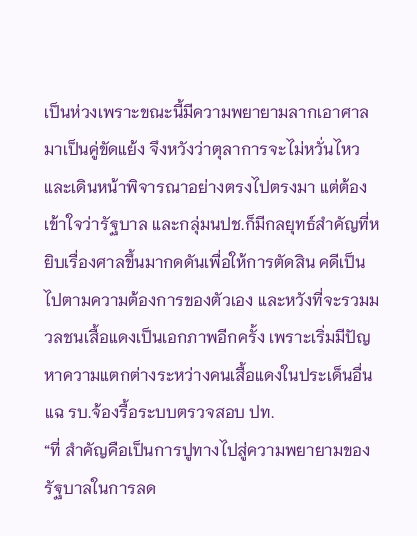เป็นห่วงเพราะขณะนี้มีความพยายามลากเอาศาลมาเป็นคู่ขัดแย้ง จึงหวังว่าตุลาการจะไม่หวั่นไหวและเดินหน้าพิจารณาอย่างตรงไปตรงมา แต่ต้องเข้าใจว่ารัฐบาล และกลุ่มนปช.ก็มีกลยุทธ์สำคัญที่หยิบเรื่องศาลขึ้นมากดดันเพื่อให้การตัดสิน คดีเป็นไปตามความต้องการของตัวเอง และหวังที่จะรวมมวลชนเสื้อแดงเป็นเอกภาพอีกครั้ง เพราะเริ่มมีปัญหาความแตกต่างระหว่างคนเสื้อแดงในประเด็นอื่น
แฉ รบ.จ้องรื้อระบบตรวจสอบ ปท.
“ที่ สำคัญคือเป็นการปูทางไปสู่ความพยายามของรัฐบาลในการลด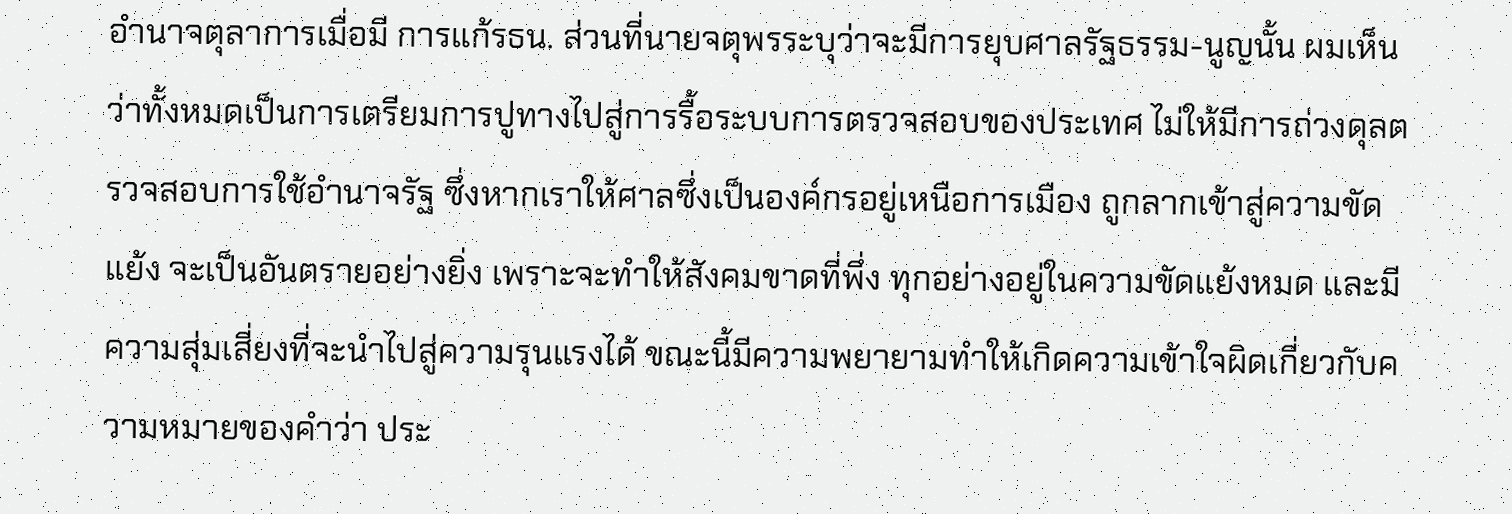อำนาจตุลาการเมื่อมี การแก้รธน. ส่วนที่นายจตุพรระบุว่าจะมีการยุบศาลรัฐธรรม-นูญนั้น ผมเห็นว่าทั้งหมดเป็นการเตรียมการปูทางไปสู่การรื้อระบบการตรวจสอบของประเทศ ไม่ให้มีการถ่วงดุลตรวจสอบการใช้อำนาจรัฐ ซึ่งหากเราให้ศาลซึ่งเป็นองค์กรอยู่เหนือการเมือง ถูกลากเข้าสู่ความขัดแย้ง จะเป็นอันตรายอย่างยิ่ง เพราะจะทำให้สังคมขาดที่พึ่ง ทุกอย่างอยู่ในความขัดแย้งหมด และมีความสุ่มเสี่ยงที่จะนำไปสู่ความรุนแรงได้ ขณะนี้มีความพยายามทำให้เกิดความเข้าใจผิดเกี่ยวกับความหมายของคำว่า ประ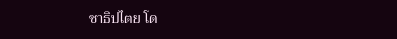ชาธิปไตย โด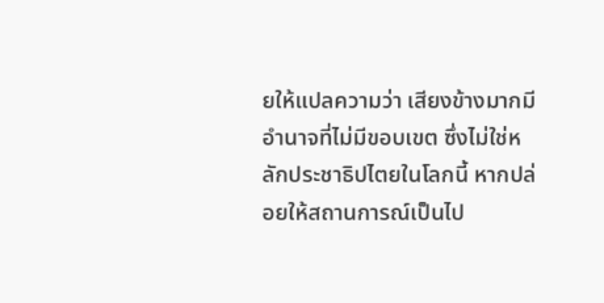ยให้แปลความว่า เสียงข้างมากมีอำนาจที่ไม่มีขอบเขต ซึ่งไม่ใช่หลักประชาธิปไตยในโลกนี้ หากปล่อยให้สถานการณ์เป็นไป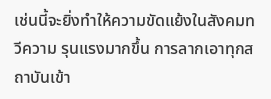เช่นนี้จะยิ่งทำให้ความขัดแย้งในสังคมทวีความ รุนแรงมากขึ้น การลากเอาทุกสถาบันเข้า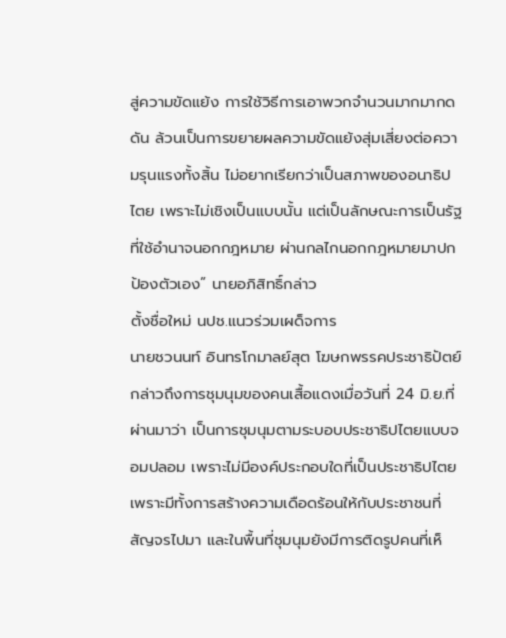สู่ความขัดแย้ง การใช้วิธีการเอาพวกจำนวนมากมากดดัน ล้วนเป็นการขยายผลความขัดแย้งสุ่มเสี่ยงต่อความรุนแรงทั้งสิ้น ไม่อยากเรียกว่าเป็นสภาพของอนาธิปไตย เพราะไม่เชิงเป็นแบบนั้น แต่เป็นลักษณะการเป็นรัฐที่ใช้อำนาจนอกกฎหมาย ผ่านกลไกนอกกฎหมายมาปกป้องตัวเอง” นายอภิสิทธิ์กล่าว
ตั้งชื่อใหม่ นปช.แนวร่วมเผด็จการ
นายชวนนท์ อินทรโกมาลย์สุต โฆษกพรรคประชาธิปัตย์ กล่าวถึงการชุมนุมของคนเสื้อแดงเมื่อวันที่ 24 มิ.ย.ที่ผ่านมาว่า เป็นการชุมนุมตามระบอบประชาธิปไตยแบบจอมปลอม เพราะไม่มีองค์ประกอบใดที่เป็นประชาธิปไตย เพราะมีทั้งการสร้างความเดือดร้อนให้กับประชาชนที่สัญจรไปมา และในพื้นที่ชุมนุมยังมีการติดรูปคนที่เห็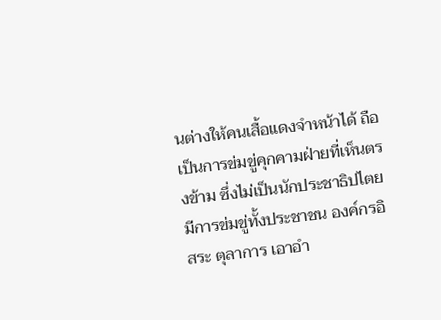นต่างให้คนเสื้อแดงจำหน้าได้ ถือเป็นการข่มขู่คุกคามฝ่ายที่เห็นตรงข้าม ซึ่งไม่เป็นนักประชาธิปไตย มีการข่มขู่ทั้งประชาชน องค์กรอิสระ ตุลาการ เอาอำ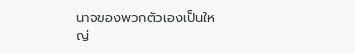นาจของพวกตัวเองเป็นใหญ่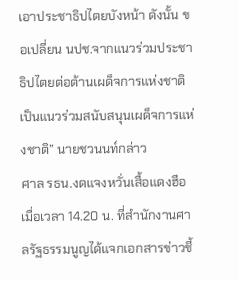เอาประชาธิปไตยบังหน้า ดังนั้น ขอเปลี่ยน นปช.จากแนวร่วมประชาธิปไตยต่อต้านเผด็จการแห่งชาติ เป็นแนวร่วมสนับสนุนเผด็จการแห่งชาติ” นายชวนนท์กล่าว
ศาล รธน.งดแจงหวั่นเสื้อแดงฮือ
เมื่อเวลา 14.20 น. ที่สำนักงานศาลรัฐธรรมนูญได้แจกเอกสารข่าวชี้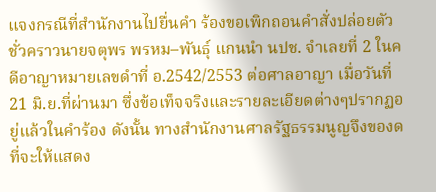แจงกรณีที่สำนักงานไปยื่นคำ ร้องขอเพิกถอนคำสั่งปล่อยตัวชั่วคราวนายจตุพร พรหม–พันธุ์ แกนนำ นปช. จำเลยที่ 2 ในคดีอาญาหมายเลขดำที่ อ.2542/2553 ต่อศาลอาญา เมื่อวันที่ 21 มิ.ย.ที่ผ่านมา ซึ่งข้อเท็จจริงและรายละเอียดต่างๆปรากฏอยู่แล้วในคำร้อง ดังนั้น ทางสำนักงานศาลรัฐธรรมนูญจึงของดที่จะให้แสดง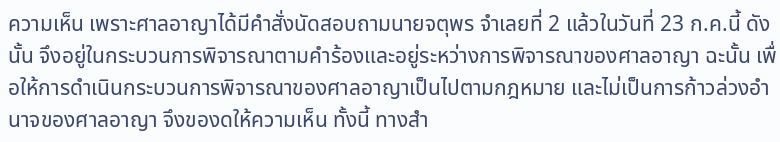ความเห็น เพราะศาลอาญาได้มีคำสั่งนัดสอบถามนายจตุพร จำเลยที่ 2 แล้วในวันที่ 23 ก.ค.นี้ ดังนั้น จึงอยู่ในกระบวนการพิจารณาตามคำร้องและอยู่ระหว่างการพิจารณาของศาลอาญา ฉะนั้น เพื่อให้การดำเนินกระบวนการพิจารณาของศาลอาญาเป็นไปตามกฎหมาย และไม่เป็นการก้าวล่วงอำนาจของศาลอาญา จึงของดให้ความเห็น ทั้งนี้ ทางสำ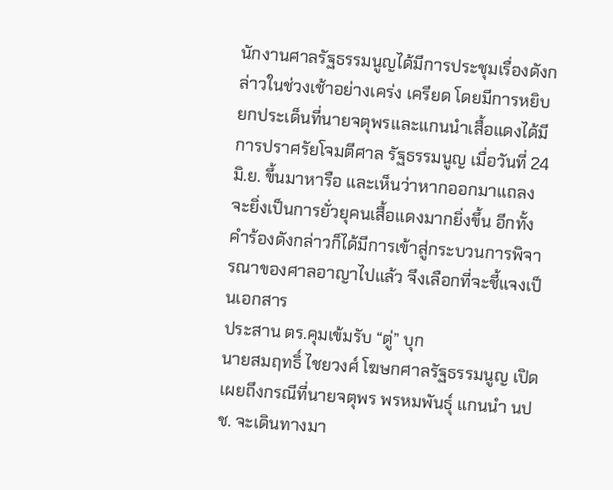นักงานศาลรัฐธรรมนูญได้มีการประชุมเรื่องดังกล่าวในช่วงเช้าอย่างเคร่ง เครียด โดยมีการหยิบยกประเด็นที่นายจตุพรและแกนนำเสื้อแดงได้มีการปราศรัยโจมตีศาล รัฐธรรมนูญ เมื่อวันที่ 24 มิ.ย. ขึ้นมาหารือ และเห็นว่าหากออกมาแถลงจะยิ่งเป็นการยั่วยุคนเสื้อแดงมากยิ่งขึ้น อีกทั้งคำร้องดังกล่าวก็ได้มีการเข้าสู่กระบวนการพิจารณาของศาลอาญาไปแล้ว จึงเลือกที่จะชี้แจงเป็นเอกสาร
ประสาน ตร.คุมเข้มรับ “ตู่” บุก
นายสมฤทธิ์ ไชยวงศ์ โฆษกศาลรัฐธรรมนูญ เปิดเผยถึงกรณีที่นายจตุพร พรหมพันธุ์ แกนนำ นปช. จะเดินทางมา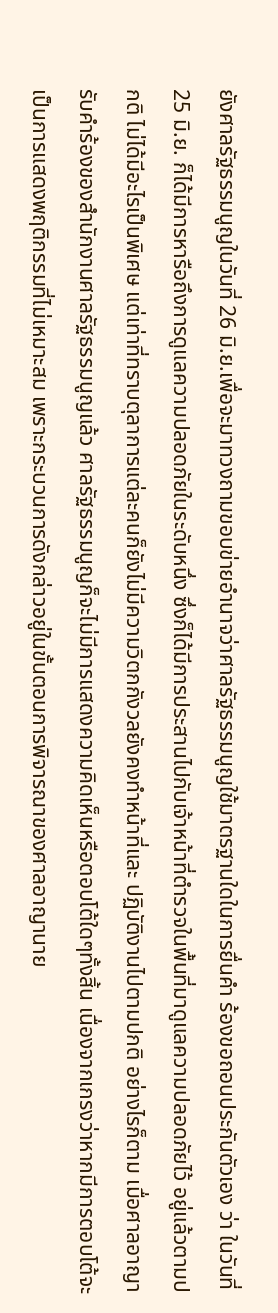ยังศาลรัฐธรรมนูญในวันที่ 26 มิ.ย.เพื่อจะมาทวงถามขอบข่ายอำนาจว่าศาลรัฐธรรมนูญใช้มาตรฐานใดในการยื่นคำ ร้องขอถอนประกันตัวเอง ว่า ในวันที่ 25 มิ.ย. ก็ได้มีการหารือถึงการดูแลความปลอดภัยในระดับหนึ่ง ซึ่งก็ได้มีการประสานไปกับเจ้าหน้าที่ตำรวจในพื้นที่มาดูแลความปลอดภัยไว้ อยู่แล้วตามปกติ ไม่ได้มีอะไรเป็นพิเศษ แต่เท่าที่ทราบตุลาการแต่ละคนก็ยังไม่มีความวิตกกังวลยังคงทำหน้าที่และ ปฏิบัติงานไปตามปกติ อย่างไรก็ตาม เมื่อศาลอาญารับคำร้องของสำนักงานศาลรัฐธรรมนูญแล้ว ศาลรัฐธรรมนูญก็จะไม่มีการแสดงความคิดเห็นหรือตอบโต้ใดๆทั้งสิ้น เนื่องจากเกรงว่าหากมีการตอบโต้จะเป็นการแสดงพฤติกรรมที่ไม่เหมาะสม เพราะกระบวนการดังกล่าวอยู่ในขั้นตอนการพิจารณาของศาลอาญานาย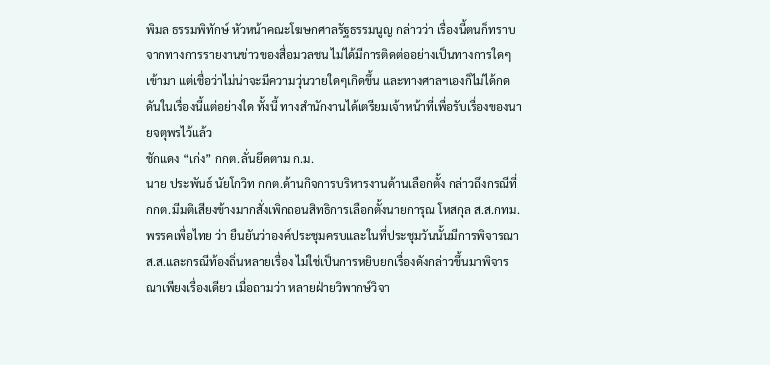พิมล ธรรมพิทักษ์ หัวหน้าคณะโฆษกศาลรัฐธรรมนูญ กล่าวว่า เรื่องนี้ตนก็ทราบจากทางการรายงานข่าวของสื่อมวลชน ไม่ได้มีการติดต่ออย่างเป็นทางการใดๆเข้ามา แต่เชื่อว่าไม่น่าจะมีความวุ่นวายใดๆเกิดขึ้น และทางศาลฯเองก็ไม่ได้กดดันในเรื่องนี้แต่อย่างใด ทั้งนี้ ทางสำนักงานได้เตรียมเจ้าหน้าที่เพื่อรับเรื่องของนายจตุพรไว้แล้ว
ชักแดง “เก่ง” กกต.ลั่นยึดตาม ก.ม.
นาย ประพันธ์ นัยโกวิท กกต.ด้านกิจการบริหารงานด้านเลือกตั้ง กล่าวถึงกรณีที่ กกต.มีมติเสียงข้างมากสั่งเพิกถอนสิทธิการเลือกตั้งนายการุณ โหสกุล ส.ส.กทม. พรรคเพื่อไทย ว่า ยืนยันว่าองค์ประชุมครบและในที่ประชุมวันนั้นมีการพิจารณา ส.ส.และกรณีท้องถิ่นหลายเรื่อง ไม่ใช่เป็นการหยิบยกเรื่องดังกล่าวขึ้นมาพิจารณาเพียงเรื่องเดียว เมื่อถามว่า หลายฝ่ายวิพากษ์วิจา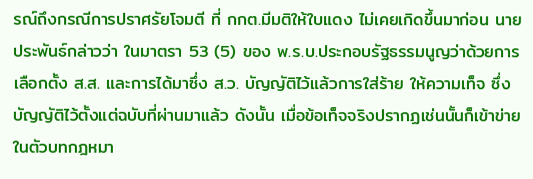รณ์ถึงกรณีการปราศรัยโจมตี ที่ กกต.มีมติให้ใบแดง ไม่เคยเกิดขึ้นมาก่อน นายประพันธ์กล่าวว่า ในมาตรา 53 (5) ของ พ.ร.บ.ประกอบรัฐธรรมนูญว่าด้วยการเลือกตั้ง ส.ส. และการได้มาซึ่ง ส.ว. บัญญัติไว้แล้วการใส่ร้าย ให้ความเท็จ ซึ่งบัญญัติไว้ตั้งแต่ฉบับที่ผ่านมาแล้ว ดังนั้น เมื่อข้อเท็จจริงปรากฏเช่นนั้นก็เข้าข่ายในตัวบทกฎหมา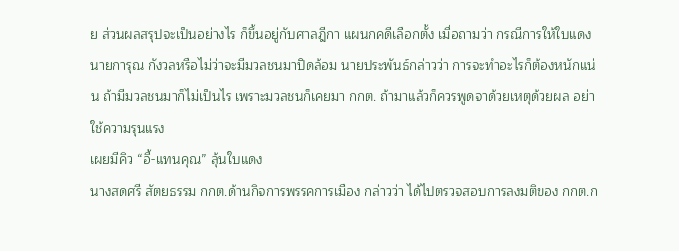ย ส่วนผลสรุปจะเป็นอย่างไร ก็ขึ้นอยู่กับศาลฎีกา แผนกคดีเลือกตั้ง เมื่อถามว่า กรณีการให้ใบแดงนายการุณ กังวลหรือไม่ว่าจะมีมวลชนมาปิดล้อม นายประพันธ์กล่าวว่า การจะทำอะไรก็ต้องหนักแน่น ถ้ามีมวลชนมาก็ไม่เป็นไร เพราะมวลชนก็เคยมา กกต. ถ้ามาแล้วก็ควรพูดจาด้วยเหตุด้วยผล อย่าใช้ความรุนแรง
เผยมีคิว “อี้-แทนคุณ” ลุ้นใบแดง
นางสดศรี สัตยธรรม กกต.ด้านกิจการพรรคการเมือง กล่าวว่า ได้ไปตรวจสอบการลงมติของ กกต.ก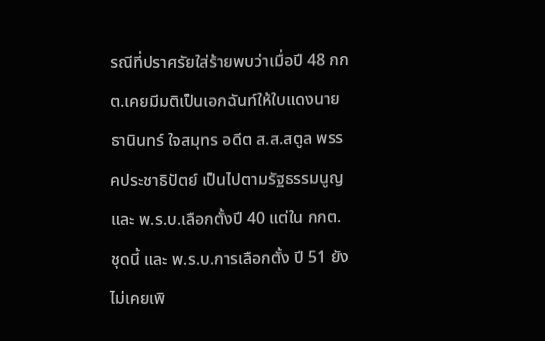รณีที่ปราศรัยใส่ร้ายพบว่าเมื่อปี 48 กกต.เคยมีมติเป็นเอกฉันท์ให้ใบแดงนายธานินทร์ ใจสมุทร อดีต ส.ส.สตูล พรรคประชาธิปัตย์ เป็นไปตามรัฐธรรมนูญและ พ.ร.บ.เลือกตั้งปี 40 แต่ใน กกต.ชุดนี้ และ พ.ร.บ.การเลือกตั้ง ปี 51 ยังไม่เคยเพิ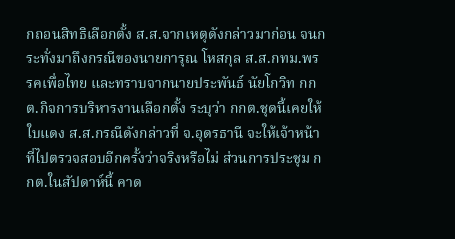กถอนสิทธิเลือกตั้ง ส.ส.จากเหตุดังกล่าวมาก่อน จนกระทั่งมาถึงกรณีของนายการุณ โหสกุล ส.ส.กทม.พรรคเพื่อไทย และทราบจากนายประพันธ์ นัยโกวิท กกต.กิจการบริหารงานเลือกตั้ง ระบุว่า กกต.ชุดนี้เคยให้ใบแดง ส.ส.กรณีดังกล่าวที่ จ.อุดรธานี จะให้เจ้าหน้าที่ไปตรวจสอบอีกครั้งว่าจริงหรือไม่ ส่วนการประชุม กกต.ในสัปดาห์นี้ คาด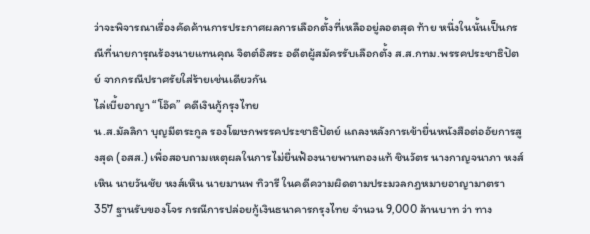ว่าจะพิจารณาเรื่องคัดค้านการประกาศผลการเลือกตั้งที่เหลืออยู่ลอตสุด ท้าย หนึ่งในนั้นเป็นกรณีที่นายการุณร้องนายแทนคุณ จิตต์อิสระ อดีตผู้สมัครรับเลือกตั้ง ส.ส.กทม.พรรคประชาธิปัตย์ จากกรณีปราศรัยใส่ร้ายเช่นเดียวกัน
ไล่เบี้ยอาญา “โอ๊ค” คดีเงินกู้กรุงไทย
น.ส.มัลลิกา บุญมีตระกูล รองโฆษกพรรคประชาธิปัตย์ แถลงหลังการเข้ายื่นหนังสือต่ออัยการสูงสุด (อสส.) เพื่อสอบถามเหตุผลในการไม่ยื่นฟ้องนายพานทองแท้ ชินวัตร นางกาญจนาภา หงส์เหิน นายวันชัย หงส์เหิน นายมานพ ทิวารี ในคดีความผิดตามประมวลกฎหมายอาญามาตรา 357 ฐานรับของโจร กรณีการปล่อยกู้เงินธนาคารกรุงไทย จำนวน 9,000 ล้านบาท ว่า ทาง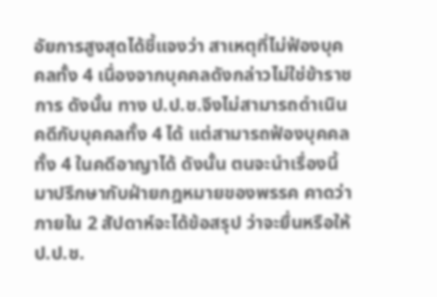อัยการสูงสุดได้ชี้แจงว่า สาเหตุที่ไม่ฟ้องบุคคลทั้ง 4 เนื่องจากบุคคลดังกล่าวไม่ใช่ข้าราชการ ดังนั้น ทาง ป.ป.ช.จึงไม่สามารถดำเนินคดีกับบุคคลทั้ง 4 ได้ แต่สามารถฟ้องบุคคลทั้ง 4 ในคดีอาญาได้ ดังนั้น ตนจะนำเรื่องนี้มาปรึกษากับฝ่ายกฎหมายของพรรค คาดว่าภายใน 2 สัปดาห์จะได้ข้อสรุป ว่าจะยื่นหรือให้ ป.ป.ช.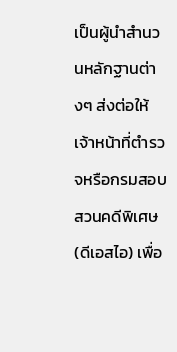เป็นผู้นำสำนวนหลักฐานต่างๆ ส่งต่อให้ เจ้าหน้าที่ตำรวจหรือกรมสอบสวนคดีพิเศษ (ดีเอสไอ) เพื่อ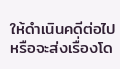ให้ดำเนินคดีต่อไปหรือจะส่งเรื่องโด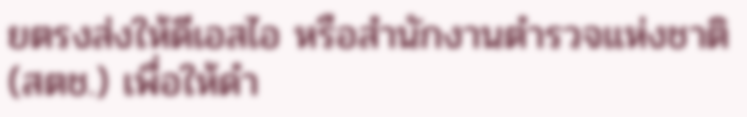ยตรงส่งให้ดีเอสไอ หรือสำนักงานตำรวจแห่งชาติ (สตช.) เพื่อให้ดำ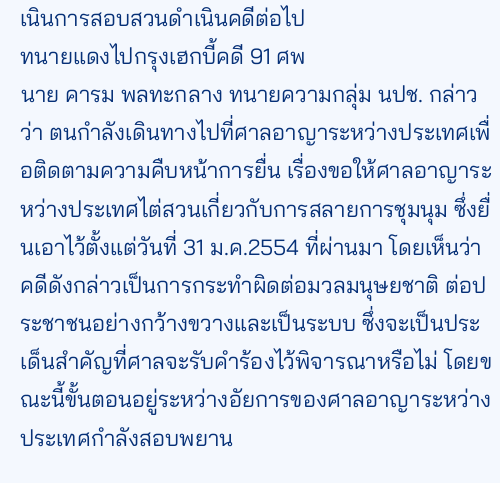เนินการสอบสวนดำเนินคดีต่อไป
ทนายแดงไปกรุงเฮกบี้คดี 91 ศพ
นาย คารม พลทะกลาง ทนายความกลุ่ม นปช. กล่าวว่า ตนกำลังเดินทางไปที่ศาลอาญาระหว่างประเทศเพื่อติดตามความคืบหน้าการยื่น เรื่องขอให้ศาลอาญาระหว่างประเทศไต่สวนเกี่ยวกับการสลายการชุมนุม ซึ่งยื่นเอาไว้ตั้งแต่วันที่ 31 ม.ค.2554 ที่ผ่านมา โดยเห็นว่าคดีดังกล่าวเป็นการกระทำผิดต่อมวลมนุษยชาติ ต่อประชาชนอย่างกว้างขวางและเป็นระบบ ซึ่งจะเป็นประเด็นสำคัญที่ศาลจะรับคำร้องไว้พิจารณาหรือไม่ โดยขณะนี้ขั้นตอนอยู่ระหว่างอัยการของศาลอาญาระหว่างประเทศกำลังสอบพยาน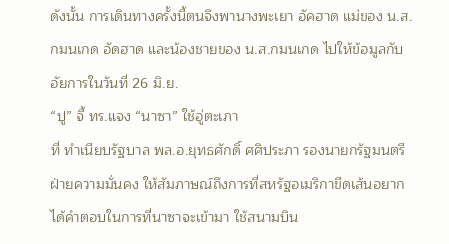ดังนั้น การเดินทางครั้งนี้ตนจึงพานางพะเยา อัคฮาด แม่ของ น.ส.กมนเกด อัดฮาด และน้องชายของ น.ส.กมนเกด ไปให้ข้อมูลกับอัยการในวันที่ 26 มิ.ย.
“ปู” จี้ ทร.แจง “นาซา” ใช้อู่ตะเภา
ที่ ทำเนียบรัฐบาล พล.อ.ยุทธศักดิ์ ศศิประภา รองนายกรัฐมนตรี ฝ่ายความมั่นคง ให้สัมภาษณ์ถึงการที่สหรัฐอเมริกาขีดเส้นอยากได้คำตอบในการที่นาซาจะเข้ามา ใช้สนามบิน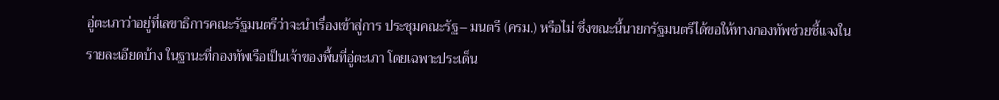อู่ตะเภาว่าอยู่ที่เลขาธิการคณะรัฐมนตรีว่าจะนำเรื่องเข้าสู่การ ประชุมคณะรัฐ– มนตรี (ครม.) หรือไม่ ซึ่งขณะนี้นายกรัฐมนตรีได้ขอให้ทางกองทัพช่วยชี้แจงในรายละเอียดบ้าง ในฐานะที่กองทัพเรือเป็นเจ้าของพื้นที่อู่ตะเภา โดยเฉพาะประเด็น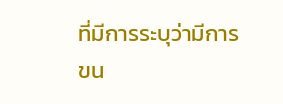ที่มีการระบุว่ามีการขน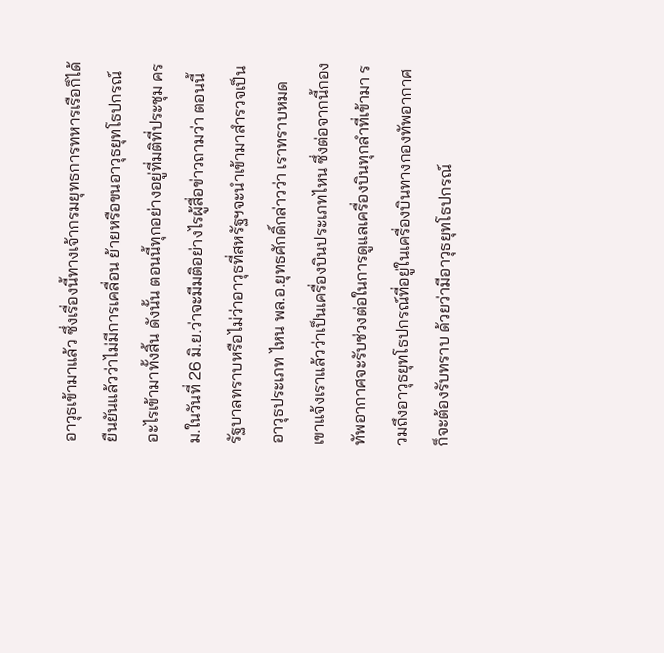อาวุธเข้ามาแล้ว ซึ่งเรื่องนี้ทางเจ้ากรมยุทธการทหารเรือก็ได้ยืนยันแล้วว่าไม่มีการเคลื่อน ย้ายหรือขนอาวุธยุทโธปกรณ์อะไรเข้ามาทั้งสิ้น ดังนั้น ตอนนี้ทุกอย่างอยู่ที่มติที่ประชุม ครม.ในวันที่ 26 มิ.ย.ว่าจะมีมติอย่างไรผู้สื่อข่าวถามว่า ตอนนี้รัฐบาลทราบหรือไม่ว่าอาวุธที่สหรัฐฯจะนำเข้ามาสำรวจเป็นอาวุธประเภท ไหน พล.อ.ยุทธศักดิ์กล่าวว่า เราทราบหมด เขาแจ้งเราแล้วว่าเป็นเครื่องบินประเภทไหน ซึ่งต่อจากนี้กองทัพอากาศจะรับช่วงต่อในการดูแลเครื่องบินทุกลำที่เข้ามา รวมถึงอาวุธยุทโธปกรณ์ที่อยู่ในเครื่องบินทางกองทัพอากาศก็จะต้องรับทราบ ด้วยว่ามีอาวุธยุทโธปกรณ์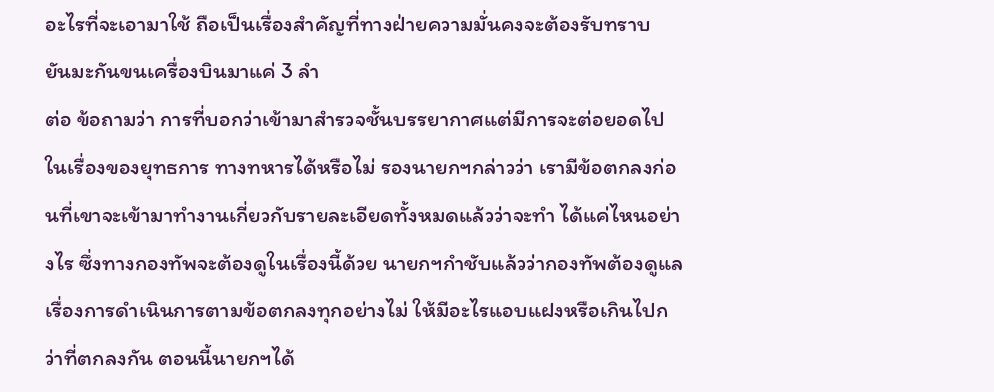อะไรที่จะเอามาใช้ ถือเป็นเรื่องสำคัญที่ทางฝ่ายความมั่นคงจะต้องรับทราบ
ยันมะกันขนเครื่องบินมาแค่ 3 ลำ
ต่อ ข้อถามว่า การที่บอกว่าเข้ามาสำรวจชั้นบรรยากาศแต่มีการจะต่อยอดไปในเรื่องของยุทธการ ทางทหารได้หรือไม่ รองนายกฯกล่าวว่า เรามีข้อตกลงก่อนที่เขาจะเข้ามาทำงานเกี่ยวกับรายละเอียดทั้งหมดแล้วว่าจะทำ ได้แค่ไหนอย่างไร ซึ่งทางกองทัพจะต้องดูในเรื่องนี้ด้วย นายกฯกำชับแล้วว่ากองทัพต้องดูแลเรื่องการดำเนินการตามข้อตกลงทุกอย่างไม่ ให้มีอะไรแอบแฝงหรือเกินไปกว่าที่ตกลงกัน ตอนนี้นายกฯได้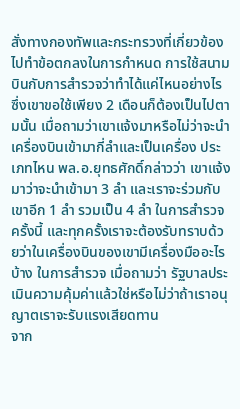สั่งทางกองทัพและกระทรวงที่เกี่ยวข้องไปทำข้อตกลงในการกำหนด การใช้สนามบินกับการสำรวจว่าทำได้แค่ไหนอย่างไร ซึ่งเขาขอใช้เพียง 2 เดือนก็ต้องเป็นไปตามนั้น เมื่อถามว่าเขาแจ้งมาหรือไม่ว่าจะนำเครื่องบินเข้ามากี่ลำและเป็นเครื่อง ประเภทไหน พล.อ.ยุทธศักดิ์กล่าวว่า เขาแจ้งมาว่าจะนำเข้ามา 3 ลำ และเราจะร่วมกับเขาอีก 1 ลำ รวมเป็น 4 ลำ ในการสำรวจครั้งนี้ และทุกครั้งเราจะต้องรับทราบด้วยว่าในเครื่องบินของเขามีเครื่องมืออะไรบ้าง ในการสำรวจ เมื่อถามว่า รัฐบาลประเมินความคุ้มค่าแล้วใช่หรือไม่ว่าถ้าเราอนุญาตเราจะรับแรงเสียดทาน
จาก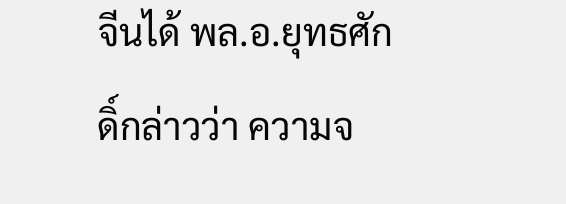จีนได้ พล.อ.ยุทธศักดิ์กล่าวว่า ความจ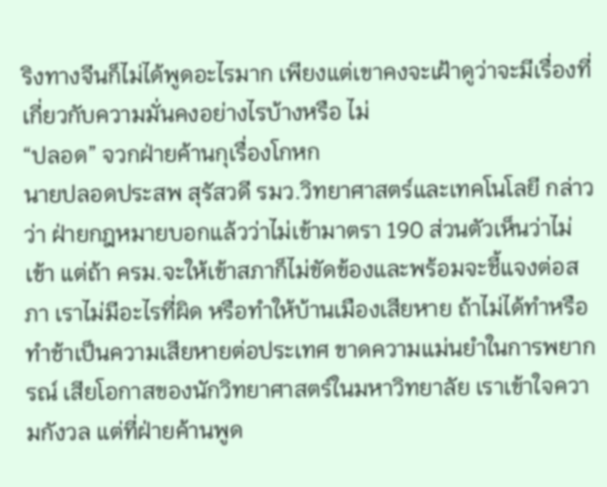ริงทางจีนก็ไม่ได้พูดอะไรมาก เพียงแต่เขาคงจะเฝ้าดูว่าจะมีเรื่องที่เกี่ยวกับความมั่นคงอย่างไรบ้างหรือ ไม่
“ปลอด” จวกฝ่ายค้านกุเรื่องโกหก
นายปลอดประสพ สุรัสวดี รมว.วิทยาศาสตร์และเทคโนโลยี กล่าวว่า ฝ่ายกฎหมายบอกแล้วว่าไม่เข้ามาตรา 190 ส่วนตัวเห็นว่าไม่เข้า แต่ถ้า ครม.จะให้เข้าสภาก็ไม่ขัดข้องและพร้อมจะชี้แจงต่อสภา เราไม่มีอะไรที่ผิด หรือทำให้บ้านเมืองเสียหาย ถ้าไม่ได้ทำหรือทำช้าเป็นความเสียหายต่อประเทศ ขาดความแม่นยำในการพยากรณ์ เสียโอกาสของนักวิทยาศาสตร์ในมหาวิทยาลัย เราเข้าใจความกังวล แต่ที่ฝ่ายค้านพูด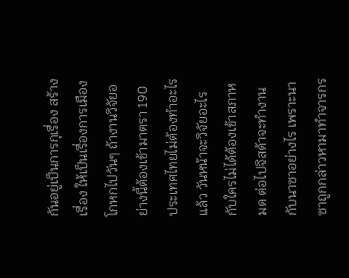กันอยู่เป็นการกุเรื่อง สร้างเรื่อง ให้เป็นเรื่องการเมืองโกหกไปวันๆ ถ้างานวิจัยอย่างนี้ต้องเข้ามาตรา 190 ประเทศไทยไม่ต้องทำอะไรแล้ว วันหน้าจะวิจัยอะไรกับใครไม่ได้ต้องเข้าสภาหมด ต่อไปจิสด้าจะทำงานกับนาซาอย่างไร เพราะนาซาถูกกล่าวหามาทำจารกร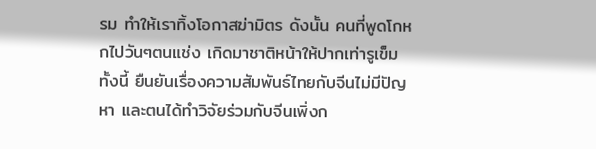รม ทำให้เราทิ้งโอกาสฆ่ามิตร ดังนั้น คนที่พูดโกหกไปวันๆตนแช่ง เกิดมาชาติหน้าให้ปากเท่ารูเข็ม ทั้งนี้ ยืนยันเรื่องความสัมพันธ์ไทยกับจีนไม่มีปัญหา และตนได้ทำวิจัยร่วมกับจีนเพิ่งก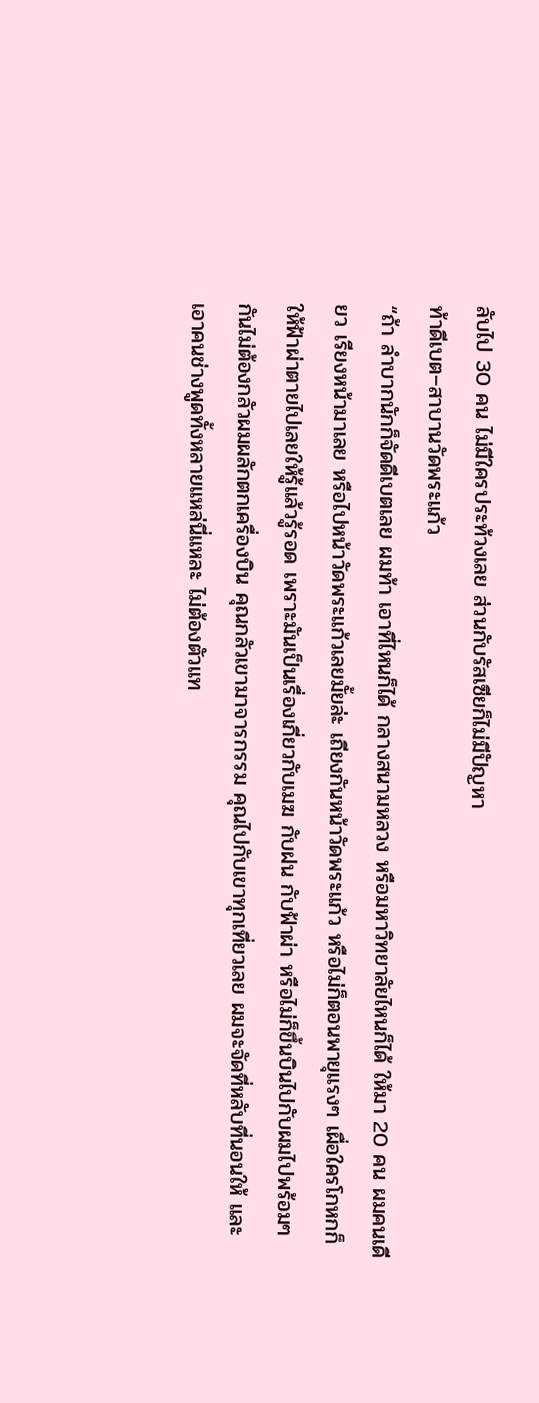ลับไป 30 คน ไม่มีใครประท้วงเลย ส่วนกับรัสเซียก็ไม่มีปัญหา
ท้าดีเบต–สาบานวัดพระแก้ว
“ถ้า ลำบากนักก็จัดดีเบตเลย ผมท้า เอาที่ไหนก็ได้ กลางสนามหลวง หรือมหาวิทยาลัยไหนก็ได้ ให้มา 20 คน ผมคนเดียว เรียงหน้ามาเลย หรือไปหน้าวัดพระแก้วเลยมั้ยล่ะ เถียงกันหน้าวัดพระแก้ว หรือไม่ก็ตอนพายุแรงๆ เผื่อใครโกหกก็ให้ฟ้าผ่าตายไปเลยให้รู้แล้วรู้รอด เพราะมันเป็นเรื่องเกี่ยวกับเมฆ กับฝน กับฟ้าผ่า หรือไม่ก็ขึ้นบินไปกับผมไปพร้อมๆกันไม่ต้องกลัวผมผลักตกเครื่องบิน คุณกลัวเขามาจารกรรม คุณไปกับเขาทุกเที่ยวเลย ผมจะจัดที่หลับที่นอนให้ และเอาคนช่างพูดทั้งหลายแหล่นี่แหละ ไม่ต้องตัวแท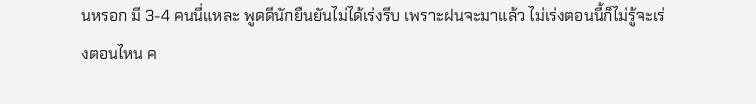นหรอก มี 3-4 คนนี่แหละ พูดดีนักยืนยันไม่ได้เร่งรีบ เพราะฝนจะมาแล้ว ไม่เร่งตอนนี้ก็ไม่รู้จะเร่งตอนไหน ค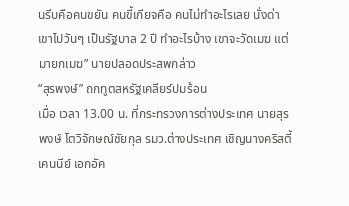นรีบคือคนขยัน คนขี้เกียจคือ คนไม่ทำอะไรเลย นั่งด่าเขาไปวันๆ เป็นรัฐบาล 2 ปี ทำอะไรบ้าง เขาจะวัดเมฆ แต่มายกเมฆ” นายปลอดประสพกล่าว
“สุรพงษ์” ถกทูตสหรัฐเคลียร์ปมร้อน
เมื่อ เวลา 13.00 น. ที่กระทรวงการต่างประเทศ นายสุรพงษ์ โตวิจักษณ์ชัยกุล รมว.ต่างประเทศ เชิญนางคริสตี้ เคนนีย์ เอกอัค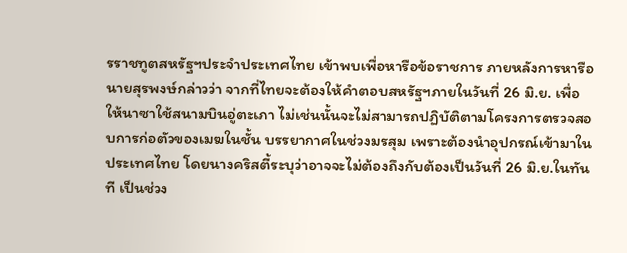รราชทูตสหรัฐฯประจำประเทศไทย เข้าพบเพื่อหารือข้อราชการ ภายหลังการหารือนายสุรพงษ์กล่าวว่า จากที่ไทยจะต้องให้คำตอบสหรัฐฯภายในวันที่ 26 มิ.ย. เพื่อให้นาซาใช้สนามบินอู่ตะเภา ไม่เช่นนั้นจะไม่สามารถปฏิบัติตามโครงการตรวจสอบการก่อตัวของเมฆในชั้น บรรยากาศในช่วงมรสุม เพราะต้องนำอุปกรณ์เข้ามาในประเทศไทย โดยนางคริสตี้ระบุว่าอาจจะไม่ต้องถึงกับต้องเป็นวันที่ 26 มิ.ย.ในทันที เป็นช่วง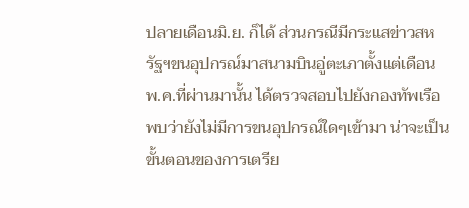ปลายเดือนมิ.ย. ก็ได้ ส่วนกรณีมีกระแสข่าวสหรัฐฯขนอุปกรณ์มาสนามบินอู่ตะเภาตั้งแต่เดือน พ.ค.ที่ผ่านมานั้น ได้ตรวจสอบไปยังกองทัพเรือ พบว่ายังไม่มีการขนอุปกรณ์ใดๆเข้ามา น่าจะเป็นขั้นตอนของการเตรีย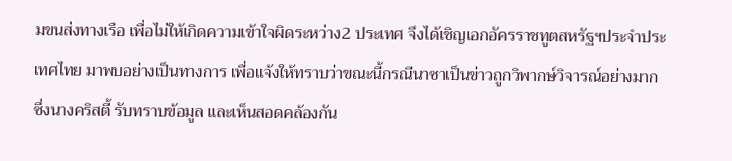มขนส่งทางเรือ เพื่อไม่ให้เกิดความเข้าใจผิดระหว่าง2 ประเทศ จึงได้เชิญเอกอัครราชทูตสหรัฐฯประจำประเทศไทย มาพบอย่างเป็นทางการ เพื่อแจ้งให้ทราบว่าขณะนี้กรณีนาซาเป็นข่าวถูกวิพากษ์วิจารณ์อย่างมาก ซึ่งนางคริสตี้ รับทราบข้อมูล และเห็นสอดคล้องกัน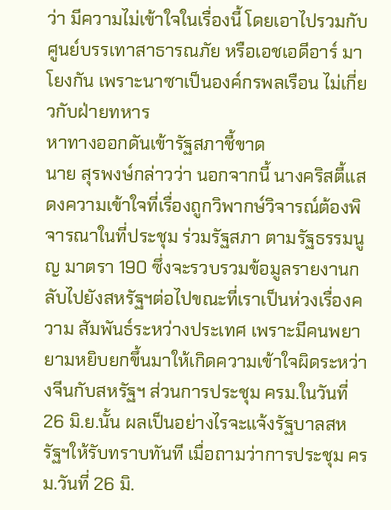ว่า มีความไม่เข้าใจในเรื่องนี้ โดยเอาไปรวมกับศูนย์บรรเทาสาธารณภัย หรือเอชเอดีอาร์ มาโยงกัน เพราะนาซาเป็นองค์กรพลเรือน ไม่เกี่ยวกับฝ่ายทหาร
หาทางออกดันเข้ารัฐสภาชี้ขาด
นาย สุรพงษ์กล่าวว่า นอกจากนี้ นางคริสตี้แสดงความเข้าใจที่เรื่องถูกวิพากษ์วิจารณ์ต้องพิจารณาในที่ประชุม ร่วมรัฐสภา ตามรัฐธรรมนูญ มาตรา 190 ซึ่งจะรวบรวมข้อมูลรายงานกลับไปยังสหรัฐฯต่อไปขณะที่เราเป็นห่วงเรื่องความ สัมพันธ์ระหว่างประเทศ เพราะมีคนพยายามหยิบยกขึ้นมาให้เกิดความเข้าใจผิดระหว่างจีนกับสหรัฐฯ ส่วนการประชุม ครม.ในวันที่ 26 มิ.ย.นั้น ผลเป็นอย่างไรจะแจ้งรัฐบาลสหรัฐฯให้รับทราบทันที เมื่อถามว่าการประชุม ครม.วันที่ 26 มิ.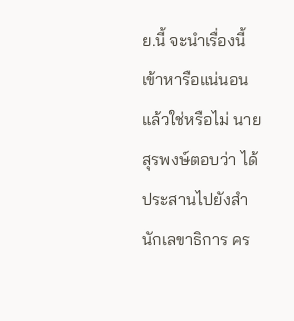ย.นี้ จะนำเรื่องนี้เข้าหารือแน่นอนแล้วใช่หรือไม่ นายสุรพงษ์ตอบว่า ได้ประสานไปยังสำนักเลขาธิการ คร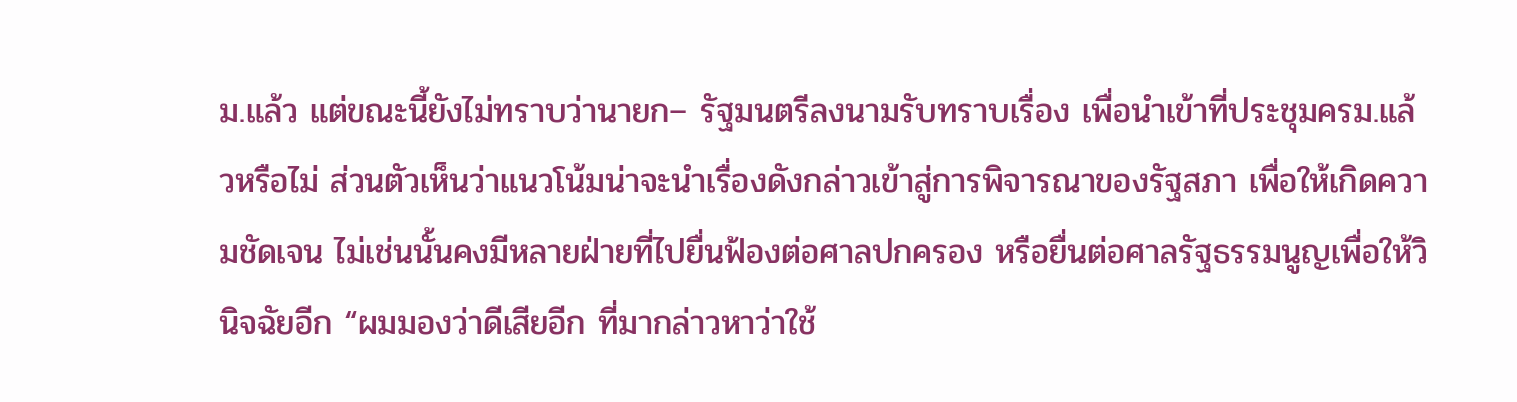ม.แล้ว แต่ขณะนี้ยังไม่ทราบว่านายก– รัฐมนตรีลงนามรับทราบเรื่อง เพื่อนำเข้าที่ประชุมครม.แล้วหรือไม่ ส่วนตัวเห็นว่าแนวโน้มน่าจะนำเรื่องดังกล่าวเข้าสู่การพิจารณาของรัฐสภา เพื่อให้เกิดความชัดเจน ไม่เช่นนั้นคงมีหลายฝ่ายที่ไปยื่นฟ้องต่อศาลปกครอง หรือยื่นต่อศาลรัฐธรรมนูญเพื่อให้วินิจฉัยอีก “ผมมองว่าดีเสียอีก ที่มากล่าวหาว่าใช้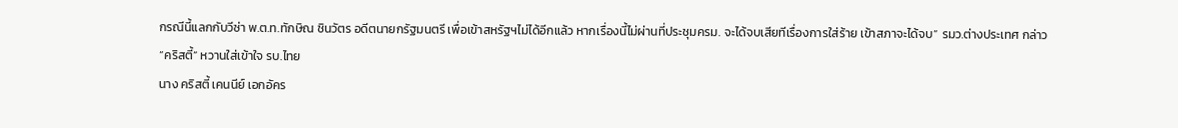กรณีนี้แลกกับวีซ่า พ.ต.ท.ทักษิณ ชินวัตร อดีตนายกรัฐมนตรี เพื่อเข้าสหรัฐฯไม่ได้อีกแล้ว หากเรื่องนี้ไม่ผ่านที่ประชุมครม. จะได้จบเสียทีเรื่องการใส่ร้าย เข้าสภาจะได้จบ” รมว.ต่างประเทศ กล่าว
“คริสตี้” หวานใส่เข้าใจ รบ.ไทย
นาง คริสตี้ เคนนีย์ เอกอัคร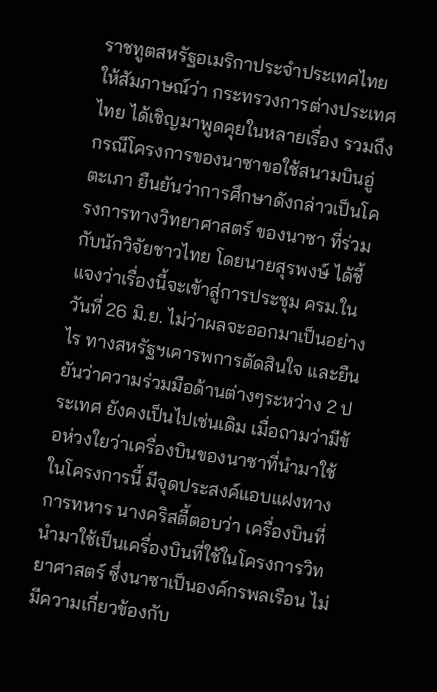ราชทูตสหรัฐอเมริกาประจำประเทศไทย ให้สัมภาษณ์ว่า กระทรวงการต่างประเทศไทย ได้เชิญมาพูดคุยในหลายเรื่อง รวมถึงกรณีโครงการของนาซาขอใช้สนามบินอู่ตะเภา ยืนยันว่าการศึกษาดังกล่าวเป็นโครงการทางวิทยาศาสตร์ ของนาซา ที่ร่วมกับนักวิจัยชาวไทย โดยนายสุรพงษ์ ได้ชี้แจงว่าเรื่องนี้จะเข้าสู่การประชุม ครม.ในวันที่ 26 มิ.ย. ไม่ว่าผลจะออกมาเป็นอย่างไร ทางสหรัฐฯเคารพการตัดสินใจ และยืนยันว่าความร่วมมือด้านต่างๆระหว่าง 2 ประเทศ ยังคงเป็นไปเช่นเดิม เมื่อถามว่ามีข้อห่วงใยว่าเครื่องบินของนาซาที่นำมาใช้ในโครงการนี้ มีจุดประสงค์แอบแฝงทางการทหาร นางคริสตี้ตอบว่า เครื่องบินที่นำมาใช้เป็นเครื่องบินที่ใช้ในโครงการวิทยาศาสตร์ ซึ่งนาซาเป็นองค์กรพลเรือน ไม่มีความเกี่ยวข้องกับ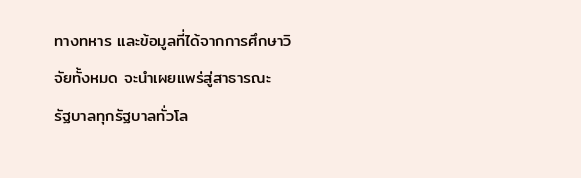ทางทหาร และข้อมูลที่ได้จากการศึกษาวิจัยทั้งหมด จะนำเผยแพร่สู่สาธารณะ รัฐบาลทุกรัฐบาลทั่วโล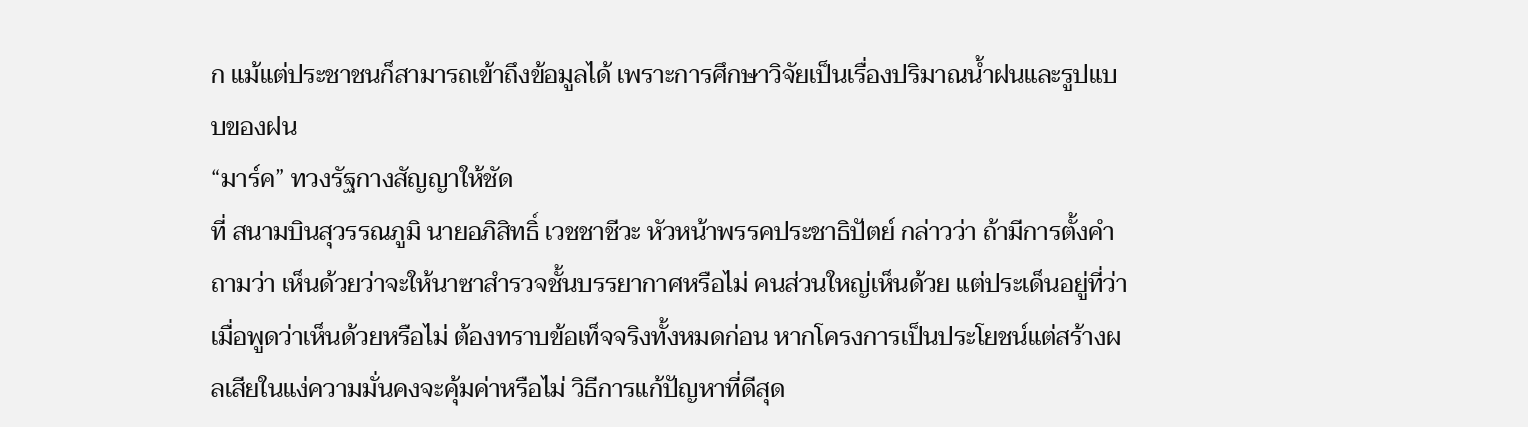ก แม้แต่ประชาชนก็สามารถเข้าถึงข้อมูลได้ เพราะการศึกษาวิจัยเป็นเรื่องปริมาณน้ำฝนและรูปแบบของฝน
“มาร์ค” ทวงรัฐกางสัญญาให้ชัด
ที่ สนามบินสุวรรณภูมิ นายอภิสิทธิ์ เวชชาชีวะ หัวหน้าพรรคประชาธิปัตย์ กล่าวว่า ถ้ามีการตั้งคำถามว่า เห็นด้วยว่าจะให้นาซาสำรวจชั้นบรรยากาศหรือไม่ คนส่วนใหญ่เห็นด้วย แต่ประเด็นอยู่ที่ว่า เมื่อพูดว่าเห็นด้วยหรือไม่ ต้องทราบข้อเท็จจริงทั้งหมดก่อน หากโครงการเป็นประโยชน์แต่สร้างผลเสียในแง่ความมั่นคงจะคุ้มค่าหรือไม่ วิธีการแก้ปัญหาที่ดีสุด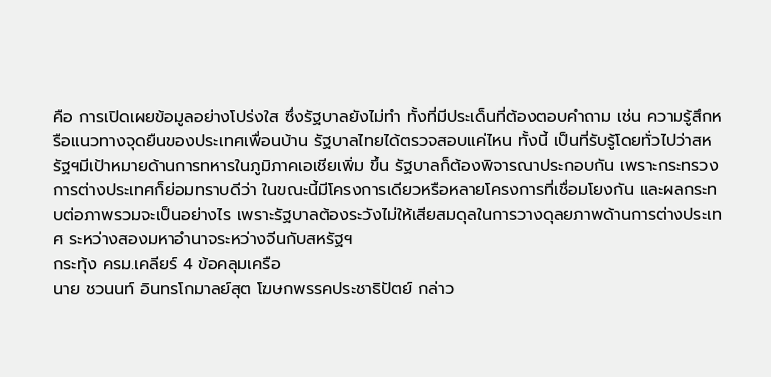คือ การเปิดเผยข้อมูลอย่างโปร่งใส ซึ่งรัฐบาลยังไม่ทำ ทั้งที่มีประเด็นที่ต้องตอบคำถาม เช่น ความรู้สึกหรือแนวทางจุดยืนของประเทศเพื่อนบ้าน รัฐบาลไทยได้ตรวจสอบแค่ไหน ทั้งนี้ เป็นที่รับรู้โดยทั่วไปว่าสหรัฐฯมีเป้าหมายด้านการทหารในภูมิภาคเอเชียเพิ่ม ขึ้น รัฐบาลก็ต้องพิจารณาประกอบกัน เพราะกระทรวงการต่างประเทศก็ย่อมทราบดีว่า ในขณะนี้มีโครงการเดียวหรือหลายโครงการที่เชื่อมโยงกัน และผลกระทบต่อภาพรวมจะเป็นอย่างไร เพราะรัฐบาลต้องระวังไม่ให้เสียสมดุลในการวางดุลยภาพด้านการต่างประเทศ ระหว่างสองมหาอำนาจระหว่างจีนกับสหรัฐฯ
กระทุ้ง ครม.เคลียร์ 4 ข้อคลุมเครือ
นาย ชวนนท์ อินทรโกมาลย์สุต โฆษกพรรคประชาธิปัตย์ กล่าว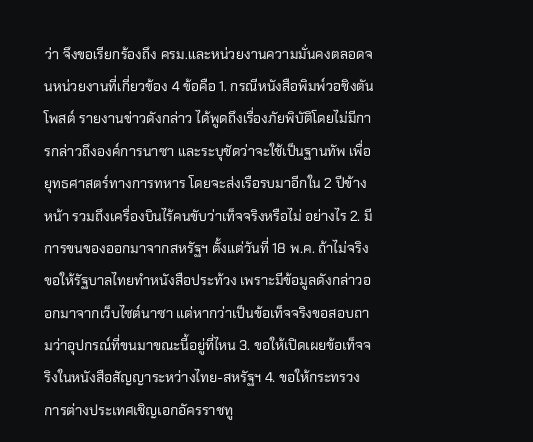ว่า จึงขอเรียกร้องถึง ครม.และหน่วยงานความมั่นคงตลอดจนหน่วยงานที่เกี่ยวข้อง 4 ข้อคือ 1. กรณีหนังสือพิมพ์วอชิงตัน โพสต์ รายงานข่าวดังกล่าว ได้พูดถึงเรื่องภัยพิบัติโดยไม่มีการกล่าวถึงองค์การนาซา และระบุชัดว่าจะใช้เป็นฐานทัพ เพื่อยุทธศาสตร์ทางการทหาร โดยจะส่งเรือรบมาอีกใน 2 ปีข้างหน้า รวมถึงเครื่องบินไร้คนขับว่าเท็จจริงหรือไม่ อย่างไร 2. มีการขนของออกมาจากสหรัฐฯ ตั้งแต่วันที่ 18 พ.ค. ถ้าไม่จริงขอให้รัฐบาลไทยทำหนังสือประท้วง เพราะมีข้อมูลดังกล่าวออกมาจากเว็บไซต์นาซา แต่หากว่าเป็นข้อเท็จจริงขอสอบถามว่าอุปกรณ์ที่ขนมาขณะนี้อยู่ที่ไหน 3. ขอให้เปิดเผยข้อเท็จจริงในหนังสือสัญญาระหว่างไทย-สหรัฐฯ 4. ขอให้กระทรวงการต่างประเทศเชิญเอกอัครราชทู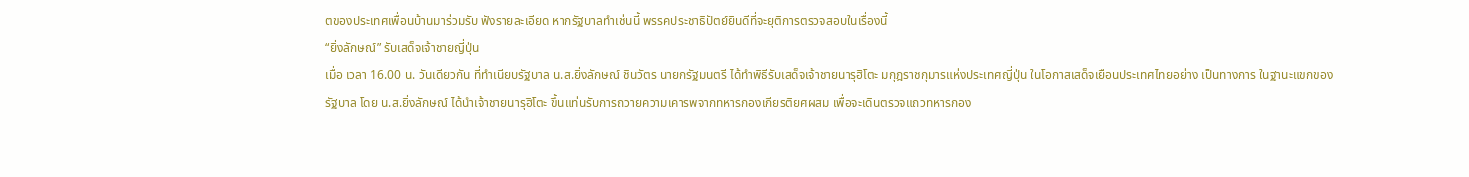ตของประเทศเพื่อนบ้านมาร่วมรับ ฟังรายละเอียด หากรัฐบาลทำเช่นนี้ พรรคประชาธิปัตย์ยินดีที่จะยุติการตรวจสอบในเรื่องนี้
“ยิ่งลักษณ์” รับเสด็จเจ้าชายญี่ปุ่น
เมื่อ เวลา 16.00 น. วันเดียวกัน ที่ทำเนียบรัฐบาล น.ส.ยิ่งลักษณ์ ชินวัตร นายกรัฐมนตรี ได้ทำพิธีรับเสด็จเจ้าชายนารุฮิโตะ มกุฎราชกุมารแห่งประเทศญี่ปุ่น ในโอกาสเสด็จเยือนประเทศไทยอย่าง เป็นทางการ ในฐานะแขกของรัฐบาล โดย น.ส.ยิ่งลักษณ์ ได้นำเจ้าชายนารุฮิโตะ ขึ้นแท่นรับการถวายความเคารพจากทหารกองเกียรติยศผสม เพื่อจะเดินตรวจแถวทหารกอง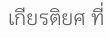เกียรติยศ ที่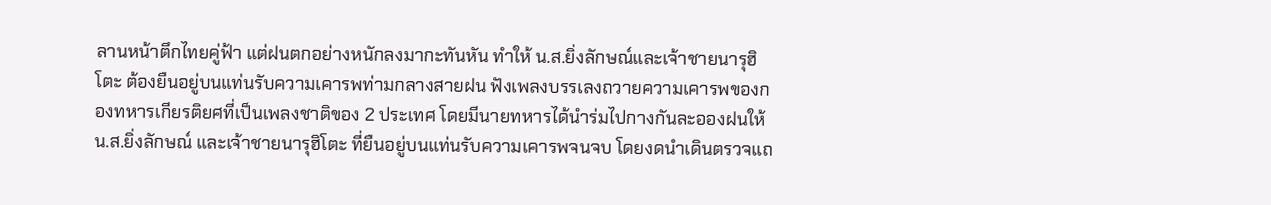ลานหน้าตึกไทยคู่ฟ้า แต่ฝนตกอย่างหนักลงมากะทันหัน ทำให้ น.ส.ยิ่งลักษณ์และเจ้าชายนารุฮิโตะ ต้องยืนอยู่บนแท่นรับความเคารพท่ามกลางสายฝน ฟังเพลงบรรเลงถวายความเคารพของกองทหารเกียรติยศที่เป็นเพลงชาติของ 2 ประเทศ โดยมีนายทหารได้นำร่มไปกางกันละอองฝนให้ น.ส.ยิ่งลักษณ์ และเจ้าชายนารุฮิโตะ ที่ยืนอยู่บนแท่นรับความเคารพจนจบ โดยงดนำเดินตรวจแถ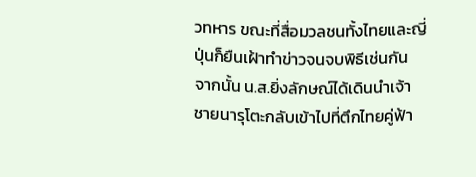วทหาร ขณะที่สื่อมวลชนทั้งไทยและญี่ปุ่นก็ยืนเฝ้าทำข่าวจนจบพิธีเช่นกัน จากนั้น น.ส.ยิ่งลักษณ์ได้เดินนำเจ้าชายนารุโตะกลับเข้าไปที่ตึกไทยคู่ฟ้า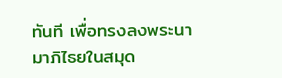ทันที เพื่อทรงลงพระนามาภิไธยในสมุด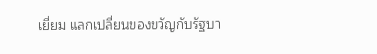เยี่ยม แลกเปลี่ยนของขวัญกับรัฐบา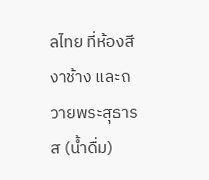ลไทย ที่ห้องสีงาช้าง และถวายพระสุธารส (น้ำดื่ม)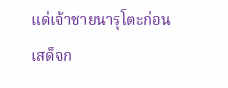แด่เจ้าชายนารุโตะก่อนเสด็จก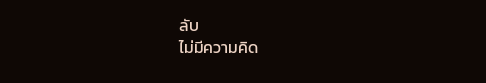ลับ
ไม่มีความคิด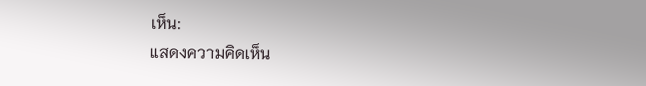เห็น:
แสดงความคิดเห็น